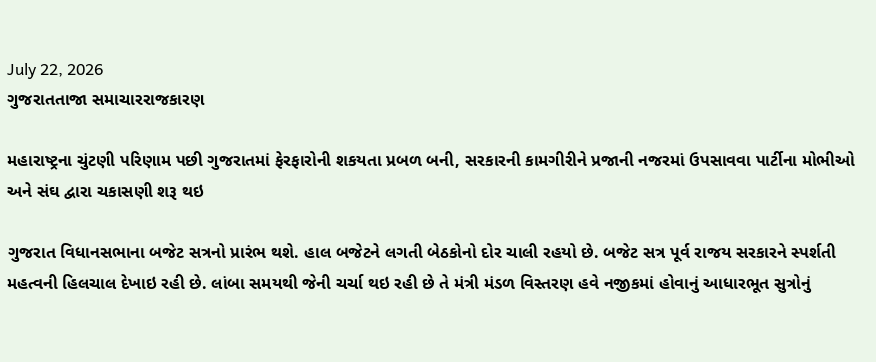July 22, 2026
ગુજરાતતાજા સમાચારરાજકારણ

મહારાષ્‍ટ્રના ચુંટણી પરિણામ પછી ગુજરાતમાં ફેરફારોની શકયતા પ્રબળ બની, સરકારની કામગીરીને પ્રજાની નજરમાં ઉપસાવવા પાર્ટીના મોભીઓ અને સંઘ દ્વારા ચકાસણી શરૂ થઇ

ગુજરાત વિધાનસભાના બજેટ સત્રનો પ્રારંભ થશે. હાલ બજેટને લગતી બેઠકોનો દોર ચાલી રહયો છે. બજેટ સત્ર પૂર્વ રાજય સરકારને સ્‍પર્શતી મહત્‍વની હિલચાલ દેખાઇ રહી છે. લાંબા સમયથી જેની ચર્ચા થઇ રહી છે તે મંત્રી મંડળ વિસ્‍તરણ હવે નજીકમાં હોવાનું આધારભૂત સુત્રોનું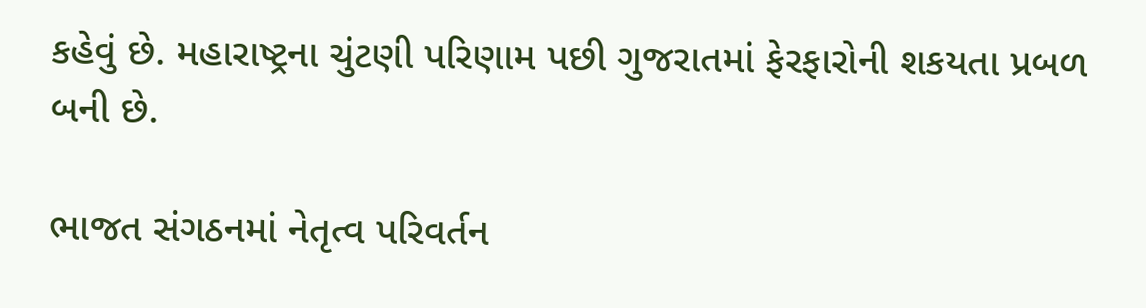કહેવું છે. મહારાષ્‍ટ્રના ચુંટણી પરિણામ પછી ગુજરાતમાં ફેરફારોની શકયતા પ્રબળ બની છે.

ભાજત સંગઠનમાં નેતૃત્‍વ પરિવર્તન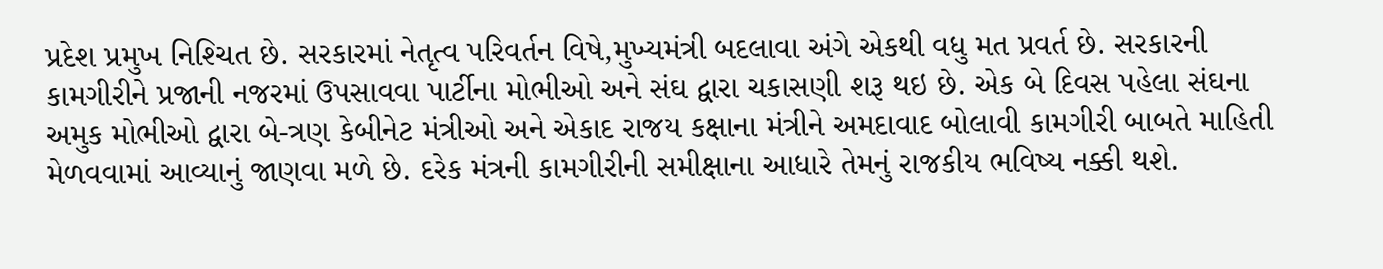પ્રદેશ પ્રમુખ નિશ્‍ચિત છે. સરકારમાં નેતૃત્‍વ પરિવર્તન વિષે,મુખ્‍યમંત્રી બદલાવા અંગે એકથી વધુ મત પ્રવર્ત છે. સરકારની કામગીરીને પ્રજાની નજરમાં ઉપસાવવા પાર્ટીના મોભીઓ અને સંઘ દ્વારા ચકાસણી શરૂ થઇ છે. એક બે દિવસ પહેલા સંઘના અમુક મોભીઓ દ્વારા બે-ત્રણ કેબીનેટ મંત્રીઓ અને એકાદ રાજય કક્ષાના મંત્રીને અમદાવાદ બોલાવી કામગીરી બાબતે માહિતી મેળવવામાં આવ્‍યાનું જાણવા મળે છે. દરેક મંત્રની કામગીરીની સમીક્ષાના આધારે તેમનું રાજકીય ભવિષ્‍ય નક્કી થશે.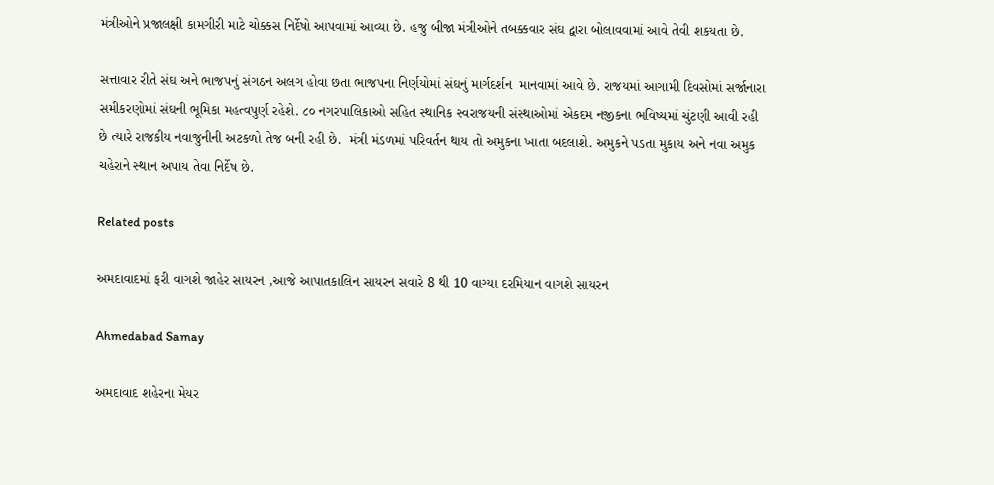મંત્રીઓને પ્રજાલક્ષી કામગીરી માટે ચોક્કસ નિર્દેષો આપવામાં આવ્‍યા છે. હજુ બીજા મંત્રીઓને તબક્કવાર સંઘ દ્વારા બોલાવવામાં આવે તેવી શકયતા છે.

સત્તાવાર રીતે સંઘ અને ભાજપનું સંગઠન અલગ હોવા છતા ભાજપના નિર્ણયોમાં સંઘનું માર્ગદર્શન  માનવામાં આવે છે. રાજયમાં આગામી દિવસોમાં સર્જાનારા સમીકરણોમાં સંઘની ભૂમિકા મહત્‍વપુર્ણ રહેશે. ૮૦ નગરપાલિકાઓ સહિત સ્‍થાનિક સ્‍વરાજયની સંસ્‍થાઓમાં એકદમ નજીકના ભવિષ્‍યમાં ચુંટણી આવી રહી છે ત્‍યારે રાજકીય નવાજુનીની અટકળો તેજ બની રહી છે.  મંત્રી મંડળમાં પરિવર્તન થાય તો અમુકના ખાતા બદલાશે. અમુકને પડતા મુકાય અને નવા અમુક ચહેરાને સ્‍થાન અપાય તેવા નિર્દેષ છે.

Related posts

અમદાવાદમાં ફરી વાગશે જાહેર સાયરન ,આજે આપાતકાલિન સાયરન સવારે 8 થી 10 વાગ્યા દરમિયાન વાગશે સાયરન

Ahmedabad Samay

અમદાવાદ શહેરના મેયર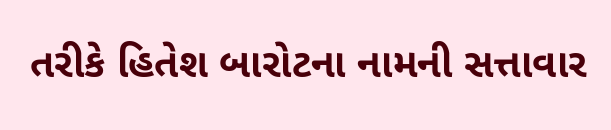તરીકે હિતેશ બારોટના નામની સત્તાવાર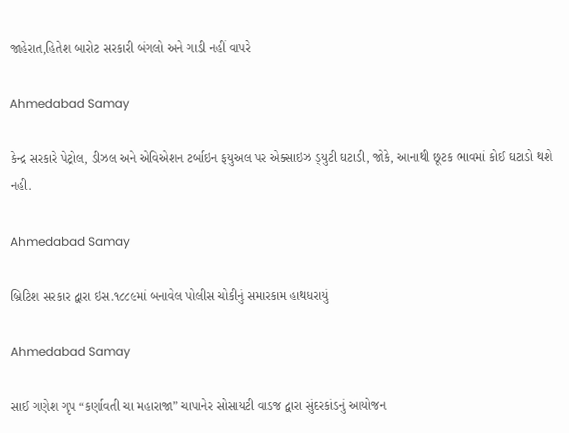જાહેરાત,હિતેશ બારોટ સરકારી બંગલો અને ગાડી નહીં વાપરે

Ahmedabad Samay

કેન્‍દ્ર સરકારે પેટ્રોલ, ડીઝલ અને એવિએશન ટર્બાઇન ફયુઅલ પર એક્‍સાઇઝ ડ્‍યુટી ઘટાડી, જોકે, આનાથી છૂટક ભાવમાં કોઈ ઘટાડો થશે નહી.

Ahmedabad Samay

બ્રિટિશ સરકાર દ્વારા ઇસ.૧૮૮૯માં બનાવેલ પોલીસ ચોકીનું સમારકામ હાથધરાયું

Ahmedabad Samay

સાઈ ગણેશ ગૃપ “કર્ણાવતી ચા મહારાજા” ચાપાનેર સોસાયટી વાડજ દ્વારા સુંદરકાંડનું આયોજન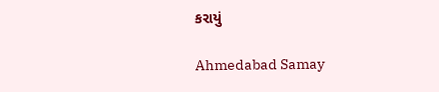કરાયું

Ahmedabad Samay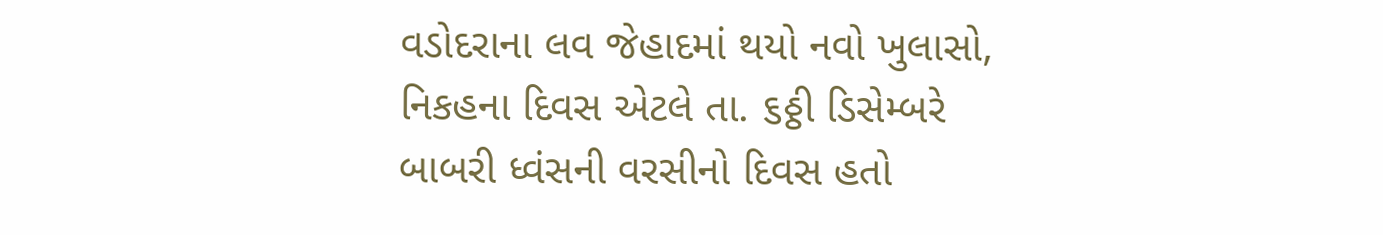વડોદરાના લવ જેહાદમાં થયો નવો ખુલાસો, નિકહના દિવસ એટલે તા. ૬ઠ્ઠી ડિસેમ્બરે બાબરી ધ્વંસની વરસીનો દિવસ હતો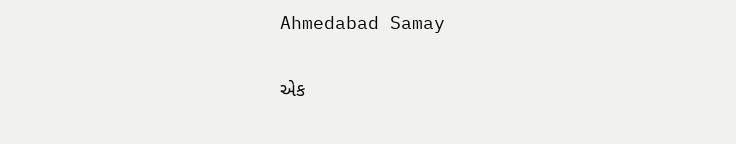Ahmedabad Samay

એક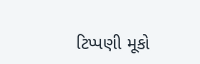ટિપ્પણી મૂકો